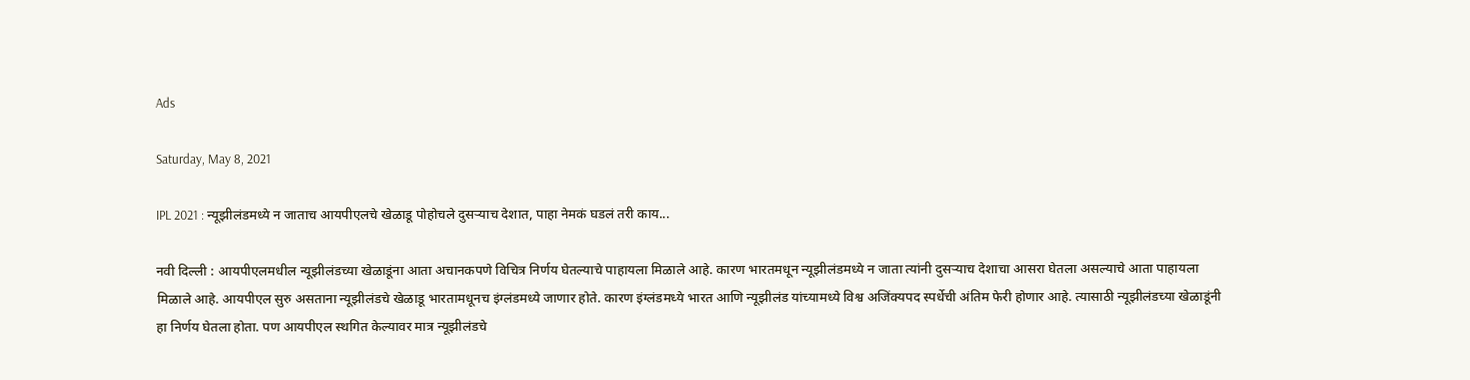Ads

Saturday, May 8, 2021

IPL 2021 : न्यूझीलंडमध्ये न जाताच आयपीएलचे खेळाडू पोहोचले दुसऱ्याच देशात, पाहा नेमकं घडलं तरी काय...

नवी दिल्ली : आयपीएलमधील न्यूझीलंडच्या खेळाडूंना आता अचानकपणे विचित्र निर्णय घेतल्याचे पाहायला मिळाले आहे. कारण भारतमधून न्यूझीलंडमध्ये न जाता त्यांनी दुसऱ्याच देशाचा आसरा घेतला असल्याचे आता पाहायला मिळाले आहे. आयपीएल सुरु असताना न्यूझीलंडचे खेळाडू भारतामधूनच इंग्लंडमध्ये जाणार होते. कारण इंग्लंडमध्ये भारत आणि न्यूझीलंड यांच्यामध्ये विश्व अजिंक्यपद स्पर्धेची अंतिम फेरी होणार आहे. त्यासाठी न्यूझीलंडच्या खेळाडूंनी हा निर्णय घेतला होता. पण आयपीएल स्थगित केल्यावर मात्र न्यूझीलंडचे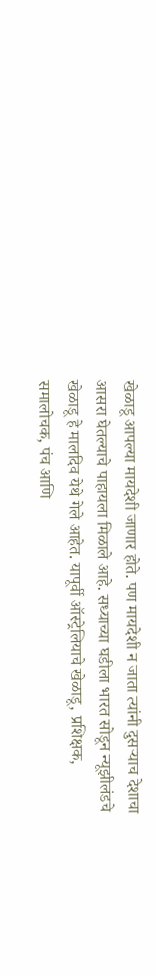खेळाडू आपल्या मायदेशी जाणार होते. पण मायदेशी न जाता त्यांनी दुसऱ्याच देशाचा आसरा घेतल्याचे पाहायला मिळाले आहे. सध्याच्या घडीला भारत सोडून न्यूझीलंडचे खेळाडू हे मालदिव येथे गेले आहेत. यापूर्वी ऑस्ट्रेलियाचे खेळाडू, प्रशिक्षक, समालोचक, पंच आणि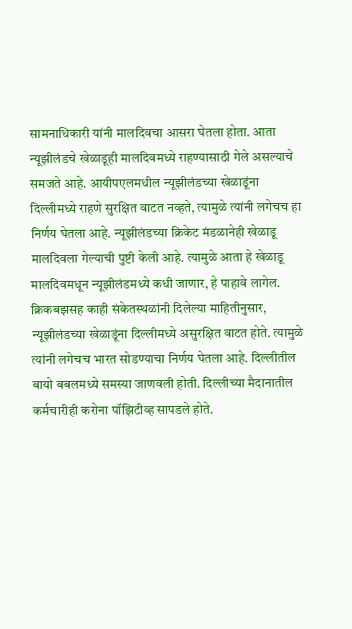सामनाधिकारी यांनी मालदिवचा आसरा घेतला होता. आता न्यूझीलंडचे खेळाडूही मालदिवमध्ये राहण्यासाठी गेले असल्याचे समजते आहे. आयीपएलमधील न्यूझीलंडच्या खेळाडूंना दिल्लीमध्ये राहणे सुरक्षित वाटत नव्हते, त्यामुळे त्यांनी लगेचच हा निर्णय घेतला आहे. न्यूझीलंडच्या क्रिकेट मंडळानेही खेळाडू मालदिवला गेल्याची पुष्टी केली आहे. त्यामुळे आता हे खेळाडू मालदिवमधून न्यूझीलंडमध्ये कधी जाणार, हे पाहावे लागेल. क्रिकबझसह काही संकेतस्थळांनी दिलेल्या माहितीनुसार, न्यूझीलंडच्या खेळाडूंना दिल्लीमध्ये असुरक्षित वाटत होते. त्यामुळे त्यांनी लगेचच भारत सोडण्याचा निर्णय घेतला आहे. दिल्लीतील बायो बबलमध्ये समस्या जाणवली होती. दिल्लीच्या मैदानातील कर्मचारीही करोना पॉझिटीव्ह सापडले होते.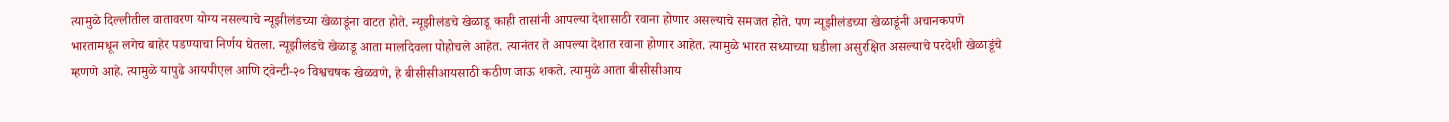त्यामुळे दिल्लीतील वातावरण योग्य नसल्याचे न्यूझीलंडच्या खेळाडूंना वाटत होते. न्यूझीलंडचे खेळाडू काही तासांनी आपल्या देशासाठी रवाना होणार असल्याचे समजत होते. पण न्यूझीलंडच्या खेळाडूंनी अचानकपणे भारतामधून लगेच बाहेर पडण्याचा निर्णय घेतला. न्यूझीलंडचे खेळाडू आता मालदिवला पोहोचले आहेत. त्यानंतर ते आपल्या देशात रवाना होणार आहेत. त्यामुळे भारत सध्याच्या घडीला असुरक्षित असल्याचे परदेशी खेळाडूंचे म्हणणे आहे. त्यामुळे यापुढे आयपीएल आणि ट्वेन्टी-२० विश्वचषक खेळवणे, हे बीसीसीआयसाठी कठीण जाऊ शकते. त्यामुळे आता बीसीसीआय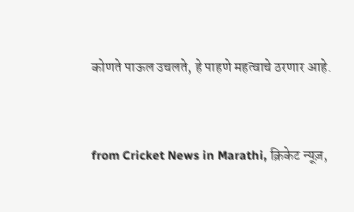कोणते पाऊल उचलते, हे पाहणे महत्वाचे ठरणार आहे.


from Cricket News in Marathi, क्रिकेट न्यूज़,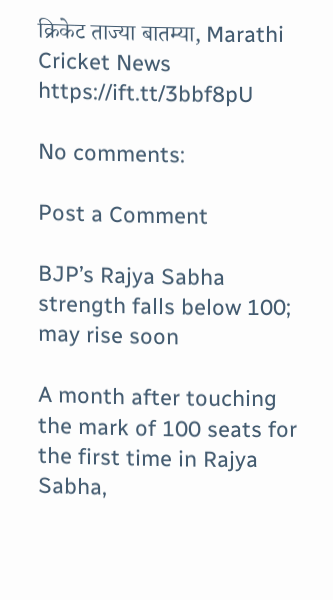क्रिकेट ताज्या बातम्या, Marathi Cricket News https://ift.tt/3bbf8pU

No comments:

Post a Comment

BJP’s Rajya Sabha strength falls below 100; may rise soon

A month after touching the mark of 100 seats for the first time in Rajya Sabha,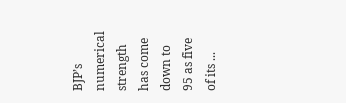BJP’s numerical strength has come down to 95 as five of its ...